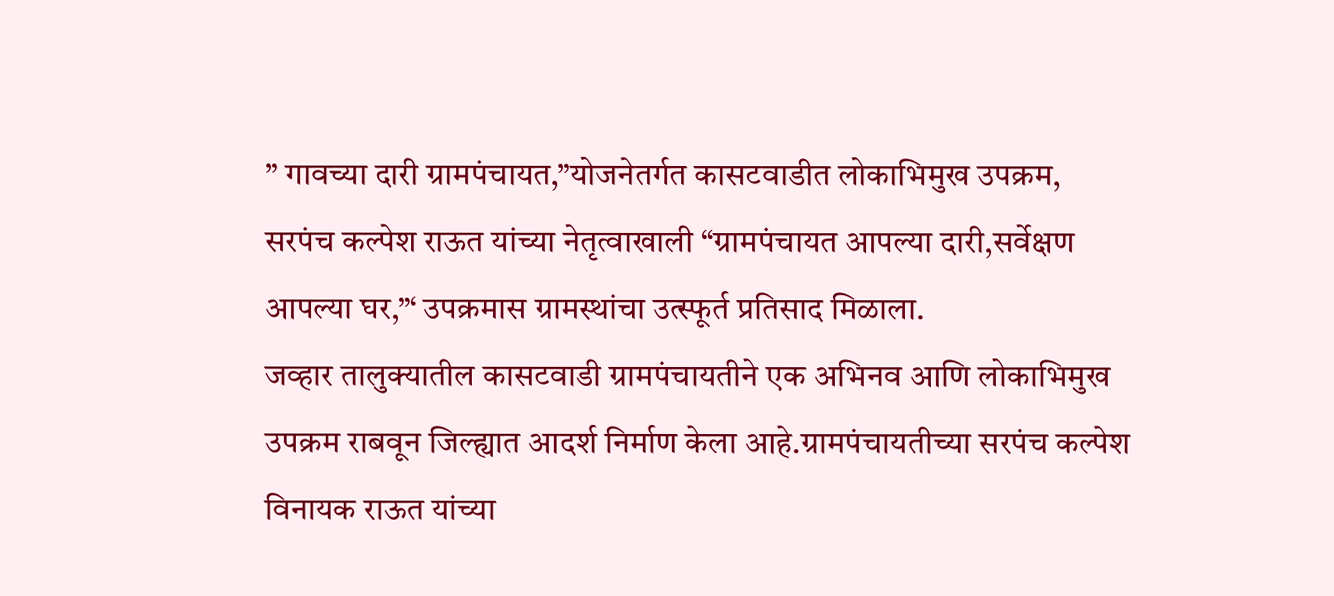” गावच्या दारी ग्रामपंचायत,”योजनेतर्गत कासटवाडीत लोकाभिमुख उपक्रम,
सरपंच कल्पेश राऊत यांच्या नेतृत्वाखाली “ग्रामपंचायत आपल्या दारी,सर्वेक्षण आपल्या घर,”‘ उपक्रमास ग्रामस्थांचा उत्स्फूर्त प्रतिसाद मिळाला.
जव्हार तालुक्यातील कासटवाडी ग्रामपंचायतीने एक अभिनव आणि लोकाभिमुख उपक्रम राबवून जिल्ह्यात आदर्श निर्माण केला आहे.ग्रामपंचायतीच्या सरपंच कल्पेश विनायक राऊत यांच्या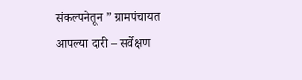संकल्पनेतून ” ग्रामपंचायत आपल्या दारी – सर्वेक्षण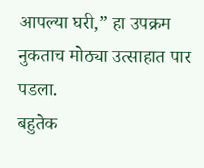आपल्या घरी,” हा उपक्रम नुकताच मोठ्या उत्साहात पार पडला.
बहुतेक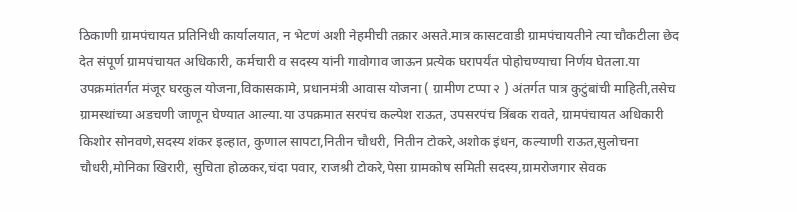ठिकाणी ग्रामपंचायत प्रतिनिधी कार्यालयात, न भेटणं अशी नेहमीची तक्रार असते.मात्र कासटवाडी ग्रामपंचायतीने त्या चौकटीला छेद देत संपूर्ण ग्रामपंचायत अधिकारी, कर्मचारी व सदस्य यांनी गावोगाव जाऊन प्रत्येक घरापर्यंत पोहोचण्याचा निर्णय घेतला.या उपक्रमांतर्गत मंजूर घरकुल योजना,विकासकामे, प्रधानमंत्री आवास योजना ( ग्रामीण टप्पा २ ) अंतर्गत पात्र कुटुंबांची माहिती,तसेच ग्रामस्थांच्या अडचणी जाणून घेण्यात आल्या.या उपक्रमात सरपंच कल्पेश राऊत, उपसरपंच त्रिंबक रावते, ग्रामपंचायत अधिकारी किशोर सोनवणे,सदस्य शंकर इल्हात, कुणाल सापटा,नितीन चौधरी, नितीन टोकरे,अशोक इंधन, कल्याणी राऊत,सुलोचना चौधरी,मोनिका खिरारी, सुचिता होळकर,चंदा पवार, राजश्री टोकरे,पेसा ग्रामकोष समिती सदस्य,ग्रामरोजगार सेवक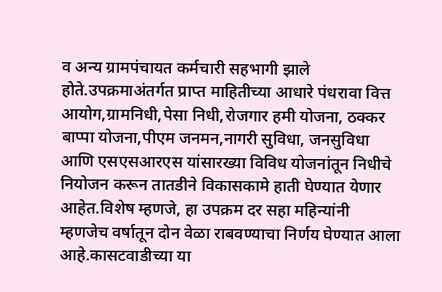व अन्य ग्रामपंचायत कर्मचारी सहभागी झाले होते.उपक्रमाअंतर्गत प्राप्त माहितीच्या आधारे पंधरावा वित्त आयोग,ग्रामनिधी,पेसा निधी,रोजगार हमी योजना, ठक्कर बाप्पा योजना,पीएम जनमन,नागरी सुविधा, जनसुविधा आणि एसएसआरएस यांसारख्या विविध योजनांतून निधीचे नियोजन करून तातडीने विकासकामे हाती घेण्यात येणार आहेत.विशेष म्हणजे, हा उपक्रम दर सहा महिन्यांनी म्हणजेच वर्षातून दोन वेळा राबवण्याचा निर्णय घेण्यात आला आहे.कासटवाडीच्या या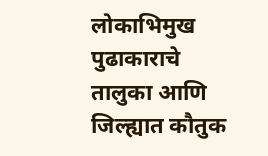लोकाभिमुख पुढाकाराचे तालुका आणि जिल्ह्यात कौतुक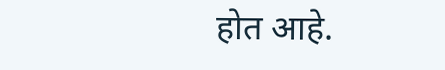होत आहे.